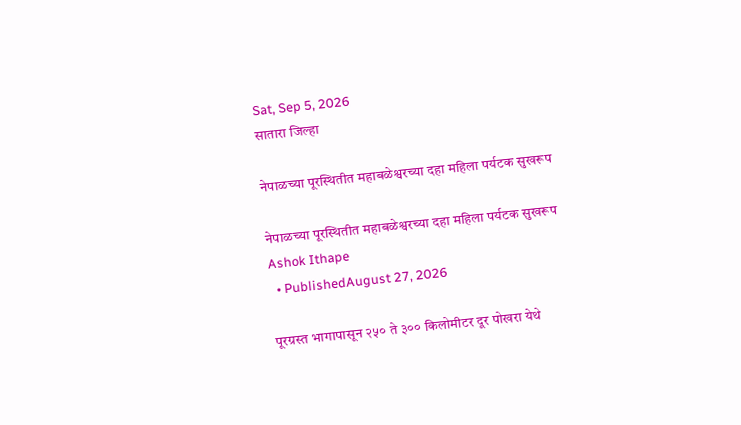Sat, Sep 5, 2026
सातारा जिल्हा

नेपाळच्या पूरस्थितीत महाबळेश्वरच्या दहा महिला पर्यटक सुखरूप

नेपाळच्या पूरस्थितीत महाबळेश्वरच्या दहा महिला पर्यटक सुखरूप
Ashok Ithape
  • PublishedAugust 27, 2026

पूरग्रस्त भागापासून २५० ते ३०० किलोमीटर दूर पोखरा येथे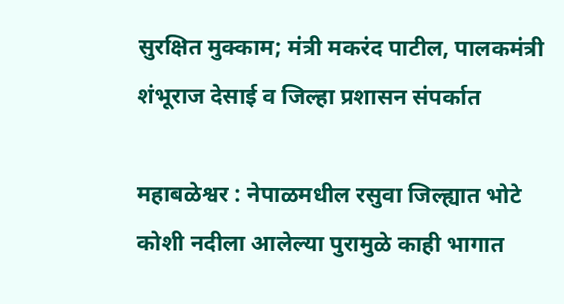सुरक्षित मुक्काम; मंत्री मकरंद पाटील, पालकमंत्री शंभूराज देसाई व जिल्हा प्रशासन संपर्कात

महाबळेश्वर : नेपाळमधील रसुवा जिल्ह्यात भोटे कोशी नदीला आलेल्या पुरामुळे काही भागात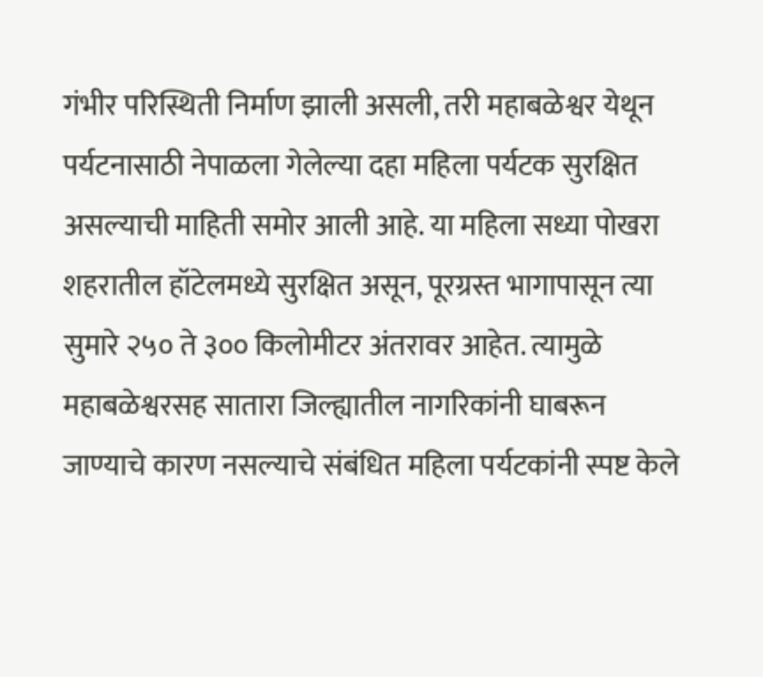गंभीर परिस्थिती निर्माण झाली असली, तरी महाबळेश्वर येथून पर्यटनासाठी नेपाळला गेलेल्या दहा महिला पर्यटक सुरक्षित असल्याची माहिती समोर आली आहे. या महिला सध्या पोखरा शहरातील हॉटेलमध्ये सुरक्षित असून, पूरग्रस्त भागापासून त्या सुमारे २५० ते ३०० किलोमीटर अंतरावर आहेत. त्यामुळे महाबळेश्वरसह सातारा जिल्ह्यातील नागरिकांनी घाबरून जाण्याचे कारण नसल्याचे संबंधित महिला पर्यटकांनी स्पष्ट केले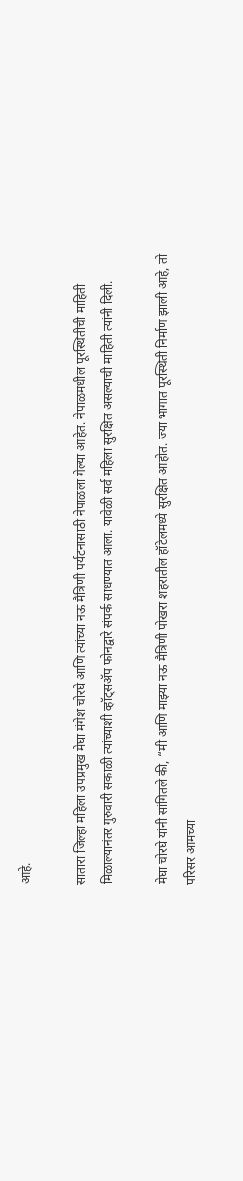आहे.

सातारा जिल्हा महिला उपप्रमुख मेघा मंगेश चोरघे आणि त्यांच्या नऊ मैत्रिणी पर्यटनासाठी नेपाळला गेल्या आहेत. नेपाळमधील पूरस्थितीची माहिती मिळाल्यानंतर गुरुवारी सकाळी त्यांच्याशी व्हॉट्सॲप फोनद्वारे संपर्क साधण्यात आला. यावेळी सर्व महिला सुरक्षित असल्याची माहिती त्यांनी दिली.

मेघा चोरघे यांनी सांगितले की, “मी आणि माझ्या नऊ मैत्रिणी पोखरा शहरातील हॉटेलमध्ये सुरक्षित आहोत. ज्या भागात पूरस्थिती निर्माण झाली आहे, तो परिसर आमच्या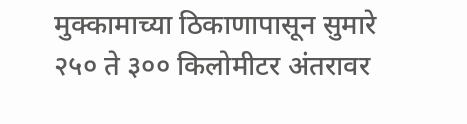मुक्कामाच्या ठिकाणापासून सुमारे २५० ते ३०० किलोमीटर अंतरावर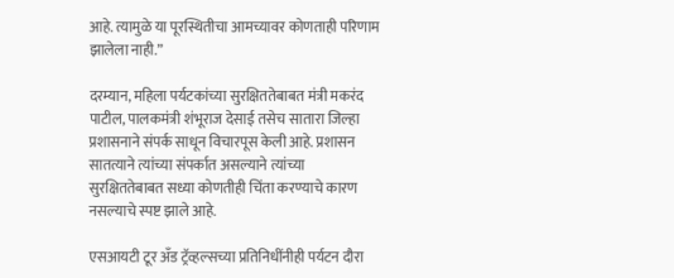आहे. त्यामुळे या पूरस्थितीचा आमच्यावर कोणताही परिणाम झालेला नाही.”

दरम्यान, महिला पर्यटकांच्या सुरक्षिततेबाबत मंत्री मकरंद पाटील, पालकमंत्री शंभूराज देसाई तसेच सातारा जिल्हा प्रशासनाने संपर्क साधून विचारपूस केली आहे. प्रशासन सातत्याने त्यांच्या संपर्कात असल्याने त्यांच्या सुरक्षिततेबाबत सध्या कोणतीही चिंता करण्याचे कारण नसल्याचे स्पष्ट झाले आहे.

एसआयटी टूर अँड ट्रॅव्हल्सच्या प्रतिनिधींनीही पर्यटन दौरा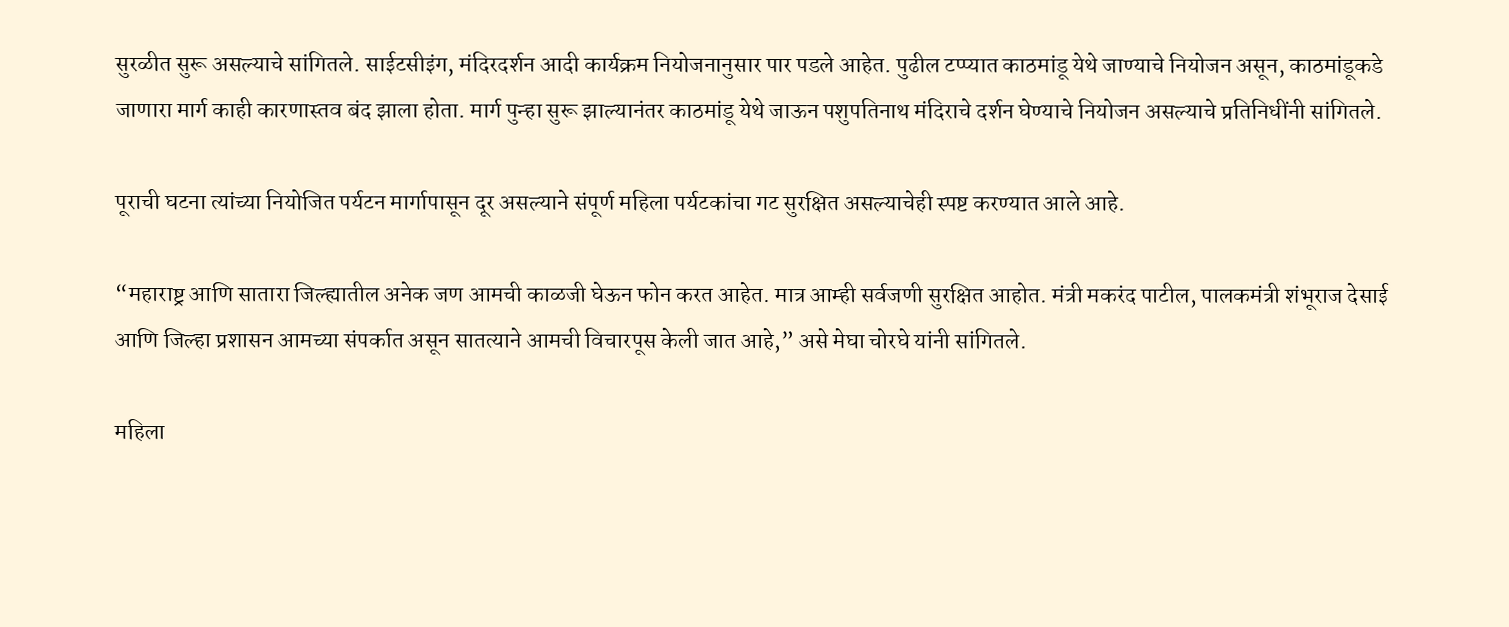सुरळीत सुरू असल्याचे सांगितले. साईटसीइंग, मंदिरदर्शन आदी कार्यक्रम नियोजनानुसार पार पडले आहेत. पुढील टप्प्यात काठमांडू येथे जाण्याचे नियोजन असून, काठमांडूकडे जाणारा मार्ग काही कारणास्तव बंद झाला होता. मार्ग पुन्हा सुरू झाल्यानंतर काठमांडू येथे जाऊन पशुपतिनाथ मंदिराचे दर्शन घेण्याचे नियोजन असल्याचे प्रतिनिधींनी सांगितले.

पूराची घटना त्यांच्या नियोजित पर्यटन मार्गापासून दूर असल्याने संपूर्ण महिला पर्यटकांचा गट सुरक्षित असल्याचेही स्पष्ट करण्यात आले आहे.

“महाराष्ट्र आणि सातारा जिल्ह्यातील अनेक जण आमची काळजी घेऊन फोन करत आहेत. मात्र आम्ही सर्वजणी सुरक्षित आहोत. मंत्री मकरंद पाटील, पालकमंत्री शंभूराज देसाई आणि जिल्हा प्रशासन आमच्या संपर्कात असून सातत्याने आमची विचारपूस केली जात आहे,” असे मेघा चोरघे यांनी सांगितले.

महिला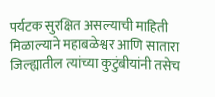पर्यटक सुरक्षित असल्याची माहिती मिळाल्याने महाबळेश्वर आणि सातारा जिल्ह्यातील त्यांच्या कुटुंबीयांनी तसेच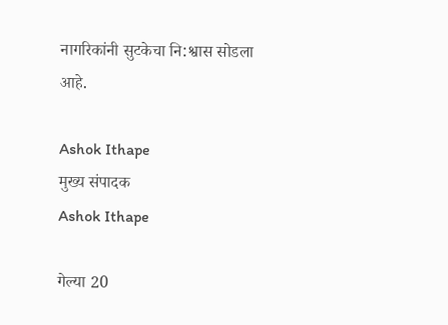नागरिकांनी सुटकेचा नि:श्वास सोडला आहे.

Ashok Ithape
मुख्य संपादक
Ashok Ithape

गेल्या 20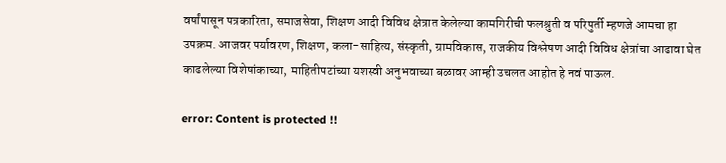वर्षांपासून पत्रकारिता, समाजसेवा, शिक्षण आदी विविध क्षेत्रात केलेल्या कामगिरीची फलश्रुती व परिपुर्ती म्हणजे आमचा हा उपक्रम. आजवर पर्यावरण, शिक्षण, कला-साहित्य, संस्कृती, ग्रामविकास, राजकीय विश्लेषण आदी विविध क्षेत्रांचा आढावा घेत काढलेल्या विशेषांकाच्या, माहितीपटांच्या यशस्वी अनुभवाच्या बळावर आम्ही उचलत आहोत हे नवं पाऊल.

error: Content is protected !!